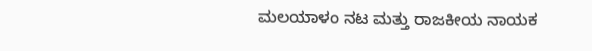ಮಲಯಾಳಂ ನಟ ಮತ್ತು ರಾಜಕೀಯ ನಾಯಕ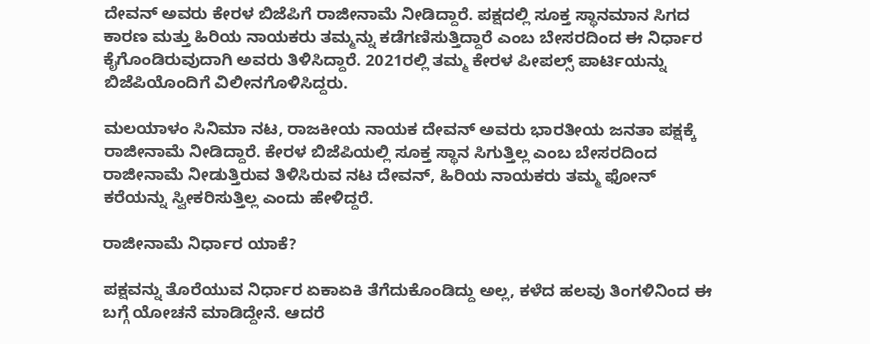ದೇವನ್ ಅವರು ಕೇರಳ ಬಿಜೆಪಿಗೆ ರಾಜೀನಾಮೆ ನೀಡಿದ್ದಾರೆ. ಪಕ್ಷದಲ್ಲಿ ಸೂಕ್ತ ಸ್ಥಾನಮಾನ ಸಿಗದ ಕಾರಣ ಮತ್ತು ಹಿರಿಯ ನಾಯಕರು ತಮ್ಮನ್ನು ಕಡೆಗಣಿಸುತ್ತಿದ್ದಾರೆ ಎಂಬ ಬೇಸರದಿಂದ ಈ ನಿರ್ಧಾರ ಕೈಗೊಂಡಿರುವುದಾಗಿ ಅವರು ತಿಳಿಸಿದ್ದಾರೆ. 2021ರಲ್ಲಿ ತಮ್ಮ ಕೇರಳ ಪೀಪಲ್ಸ್ ಪಾರ್ಟಿಯನ್ನು ಬಿಜೆಪಿಯೊಂದಿಗೆ ವಿಲೀನಗೊಳಿಸಿದ್ದರು.

ಮಲಯಾಳಂ ಸಿನಿಮಾ ನಟ, ರಾಜಕೀಯ ನಾಯಕ ದೇವನ್ ಅವರು ಭಾರತೀಯ ಜನತಾ ಪಕ್ಷಕ್ಕೆ ರಾಜೀನಾಮೆ ನೀಡಿದ್ದಾರೆ. ಕೇರಳ ಬಿಜೆಪಿಯಲ್ಲಿ ಸೂಕ್ತ ಸ್ಥಾನ ಸಿಗುತ್ತಿಲ್ಲ ಎಂಬ ಬೇಸರದಿಂದ ರಾಜೀನಾಮೆ ನೀಡುತ್ತಿರುವ ತಿಳಿಸಿರುವ ನಟ ದೇವನ್, ಹಿರಿಯ ನಾಯಕರು ತಮ್ಮ ಫೋನ್ ಕರೆಯನ್ನು ಸ್ವೀಕರಿಸುತ್ತಿಲ್ಲ ಎಂದು ಹೇಳಿದ್ದರೆ.

ರಾಜೀನಾಮೆ ನಿರ್ಧಾರ ಯಾಕೆ?

ಪಕ್ಷವನ್ನು ತೊರೆಯುವ ನಿರ್ಧಾರ ಏಕಾಏಕಿ ತೆಗೆದುಕೊಂಡಿದ್ದು ಅಲ್ಲ, ಕಳೆದ ಹಲವು ತಿಂಗಳಿನಿಂದ ಈ ಬಗ್ಗೆ ಯೋಚನೆ ಮಾಡಿದ್ದೇನೆ. ಆದರೆ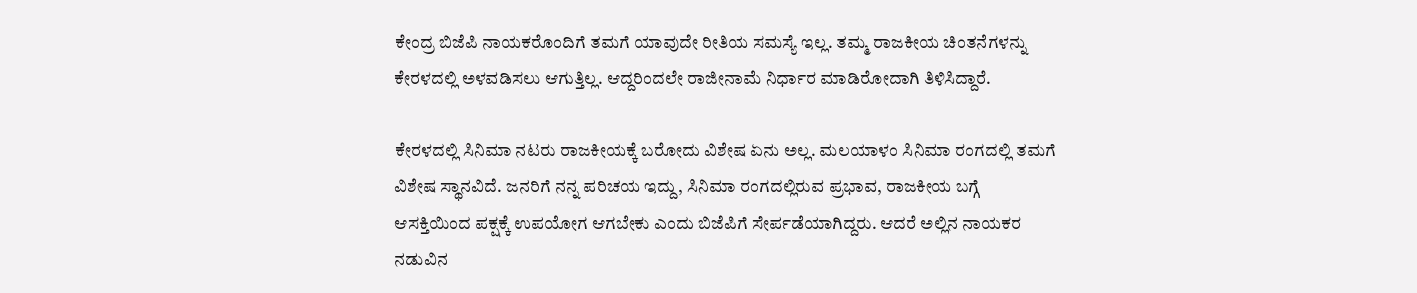ಕೇಂದ್ರ ಬಿಜೆಪಿ ನಾಯಕರೊಂದಿಗೆ ತಮಗೆ ಯಾವುದೇ ರೀತಿಯ ಸಮಸ್ಯೆ ಇಲ್ಲ. ತಮ್ಮ ರಾಜಕೀಯ ಚಿಂತನೆಗಳನ್ನು ಕೇರಳದಲ್ಲಿ ಅಳವಡಿಸಲು ಆಗುತ್ತಿಲ್ಲ. ಆದ್ದರಿಂದಲೇ ರಾಜೀನಾಮೆ ನಿರ್ಧಾರ ಮಾಡಿರೋದಾಗಿ ತಿಳಿಸಿದ್ದಾರೆ.

ಕೇರಳದಲ್ಲಿ ಸಿನಿಮಾ ನಟರು ರಾಜಕೀಯಕ್ಕೆ ಬರೋದು ವಿಶೇಷ ಏನು ಅಲ್ಲ. ಮಲಯಾಳಂ ಸಿನಿಮಾ ರಂಗದಲ್ಲಿ ತಮಗೆ ವಿಶೇಷ ಸ್ಥಾನವಿದೆ. ಜನರಿಗೆ ನನ್ನ ಪರಿಚಯ ಇದ್ದು, ಸಿನಿಮಾ ರಂಗದಲ್ಲಿರುವ ಪ್ರಭಾವ, ರಾಜಕೀಯ ಬಗ್ಗೆ ಆಸಕ್ತಿಯಿಂದ ಪಕ್ಷಕ್ಕೆ ಉಪಯೋಗ ಆಗಬೇಕು ಎಂದು ಬಿಜೆಪಿಗೆ ಸೇರ್ಪಡೆಯಾಗಿದ್ದರು. ಆದರೆ ಅಲ್ಲಿನ ನಾಯಕರ ನಡುವಿನ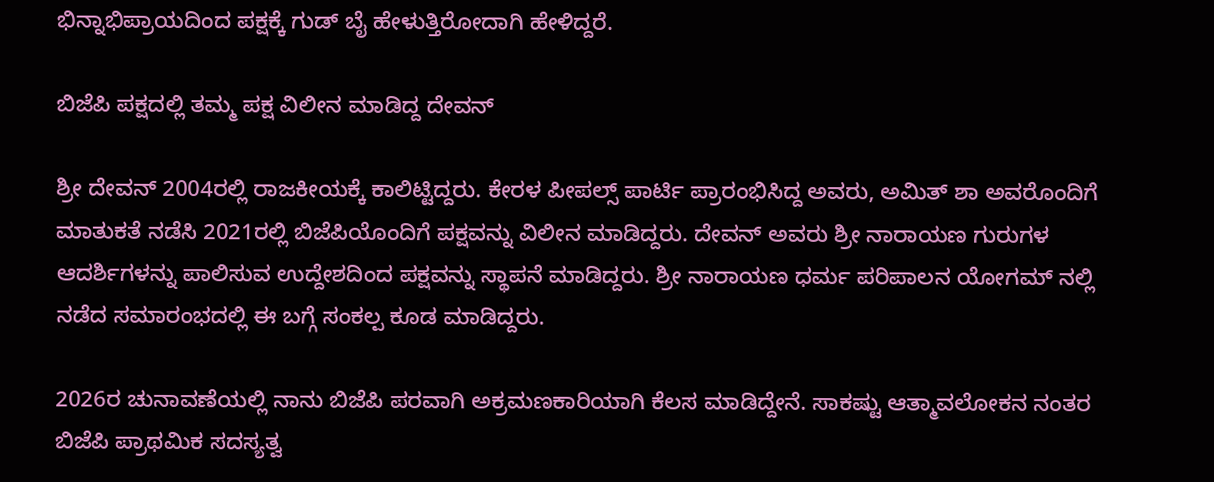ಭಿನ್ನಾಭಿಪ್ರಾಯದಿಂದ ಪಕ್ಷಕ್ಕೆ ಗುಡ್ ಬೈ ಹೇಳುತ್ತಿರೋದಾಗಿ ಹೇಳಿದ್ದರೆ.

ಬಿಜೆಪಿ ಪಕ್ಷದಲ್ಲಿ ತಮ್ಮ ಪಕ್ಷ ವಿಲೀನ ಮಾಡಿದ್ದ ದೇವನ್

ಶ್ರೀ ದೇವನ್ 2004ರಲ್ಲಿ ರಾಜಕೀಯಕ್ಕೆ ಕಾಲಿಟ್ಟಿದ್ದರು. ಕೇರಳ ಪೀಪಲ್ಸ್ ಪಾರ್ಟಿ ಪ್ರಾರಂಭಿಸಿದ್ದ ಅವರು, ಅಮಿತ್ ಶಾ ಅವರೊಂದಿಗೆ ಮಾತುಕತೆ ನಡೆಸಿ 2021ರಲ್ಲಿ ಬಿಜೆಪಿಯೊಂದಿಗೆ ಪಕ್ಷವನ್ನು ವಿಲೀನ ಮಾಡಿದ್ದರು. ದೇವನ್ ಅವರು ಶ್ರೀ ನಾರಾಯಣ ಗುರುಗಳ ಆದರ್ಶಿಗಳನ್ನು ಪಾಲಿಸುವ ಉದ್ದೇಶದಿಂದ ಪಕ್ಷವನ್ನು ಸ್ಥಾಪನೆ ಮಾಡಿದ್ದರು. ಶ್ರೀ ನಾರಾಯಣ ಧರ್ಮ ಪರಿಪಾಲನ ಯೋಗಮ್ ನಲ್ಲಿ ನಡೆದ ಸಮಾರಂಭದಲ್ಲಿ ಈ ಬಗ್ಗೆ ಸಂಕಲ್ಪ ಕೂಡ ಮಾಡಿದ್ದರು.

2026ರ ಚುನಾವಣೆಯಲ್ಲಿ ನಾನು ಬಿಜೆಪಿ ಪರವಾಗಿ ಅಕ್ರಮಣಕಾರಿಯಾಗಿ ಕೆಲಸ ಮಾಡಿದ್ದೇನೆ. ಸಾಕಷ್ಟು ಆತ್ಮಾವಲೋಕನ ನಂತರ ಬಿಜೆಪಿ ಪ್ರಾಥಮಿಕ ಸದಸ್ಯತ್ವ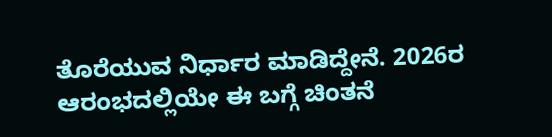ತೊರೆಯುವ ನಿರ್ಧಾರ ಮಾಡಿದ್ದೇನೆ. 2026ರ ಆರಂಭದಲ್ಲಿಯೇ ಈ ಬಗ್ಗೆ ಚಿಂತನೆ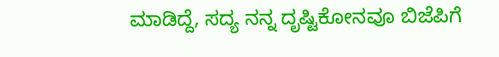ಮಾಡಿದ್ದೆ, ಸದ್ಯ ನನ್ನ ದೃಷ್ಟಿಕೋನವೂ ಬಿಜೆಪಿಗೆ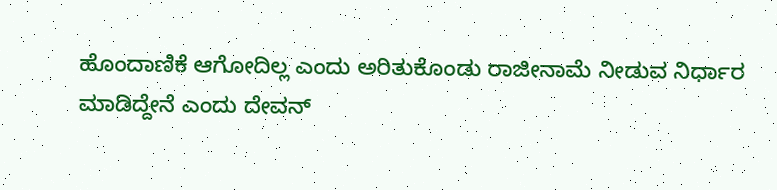ಹೊಂದಾಣಿಕೆ ಆಗೋದಿಲ್ಲ ಎಂದು ಅರಿತುಕೊಂಡು ರಾಜೀನಾಮೆ ನೀಡುವ ನಿರ್ಧಾರ ಮಾಡಿದ್ದೇನೆ ಎಂದು ದೇವನ್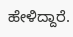ಹೇಳಿದ್ದಾರೆ.